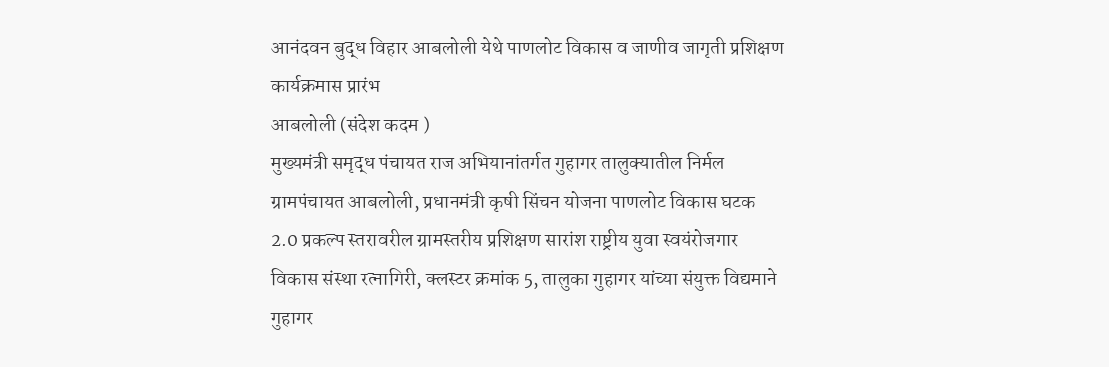आनंदवन बुद्ध विहार आबलोली येथे पाणलोट विकास व जाणीव जागृती प्रशिक्षण कार्यक्रमास प्रारंभ
आबलोली (संदेश कदम )
मुख्यमंत्री समृद्ध पंचायत राज अभियानांतर्गत गुहागर तालुक्यातील निर्मल ग्रामपंचायत आबलोली, प्रधानमंत्री कृषी सिंचन योजना पाणलोट विकास घटक 2.0 प्रकल्प स्तरावरील ग्रामस्तरीय प्रशिक्षण सारांश राष्ट्रीय युवा स्वयंरोजगार विकास संस्था रत्नागिरी, क्लस्टर क्रमांक 5, तालुका गुहागर यांच्या संयुक्त विद्यमाने गुहागर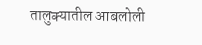तालुक्यातील आबलोली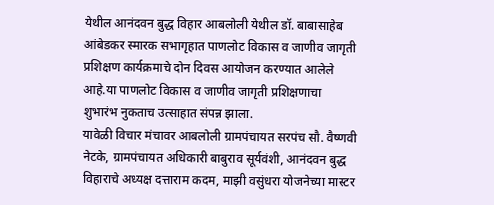येथील आनंदवन बुद्ध विहार आबलोली येथील डॉ. बाबासाहेब आंबेडकर स्मारक सभागृहात पाणलोट विकास व जाणीव जागृती प्रशिक्षण कार्यक्रमाचे दोन दिवस आयोजन करण्यात आलेले आहे.या पाणलोट विकास व जाणीव जागृती प्रशिक्षणाचा शुभारंभ नुकताच उत्साहात संपन्न झाला.
यावेळी विचार मंचावर आबलोली ग्रामपंचायत सरपंच सौ. वैष्णवी नेटके, ग्रामपंचायत अधिकारी बाबुराव सूर्यवंशी, आनंदवन बुद्ध विहाराचे अध्यक्ष दत्ताराम कदम, माझी वसुंधरा योजनेच्या मास्टर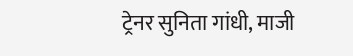ट्रेनर सुनिता गांधी, माजी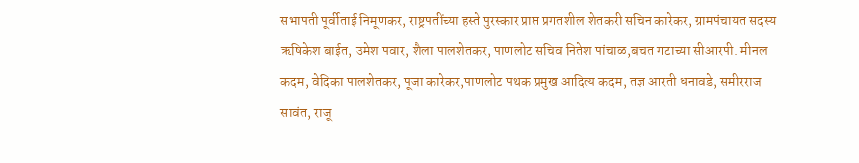सभापती पूर्वीताई निमूणकर, राष्ट्रपतींच्या हस्ते पुरस्कार प्राप्त प्रगतशील शेतकरी सचिन कारेकर, ग्रामपंचायत सदस्य ऋषिकेश बाईत, उमेश पवार, शैला पालशेतकर, पाणलोट सचिव नितेश पांचाळ,बचत गटाच्या सीआरपी. मीनल कदम, वेदिका पालशेतकर, पूजा कारेकर,पाणलोट पथक प्रमुख आदित्य कदम, तज्ञ आरती धनावडे, समीरराज सावंत, राजू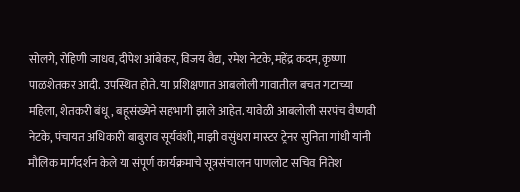सोलगे, रोहिणी जाधव,दीपेश आंबेकर, विजय वैद्य, रमेश नेटके,महेंद्र कदम, कृष्णा पाळशेतकर आदी. उपस्थित होते. या प्रशिक्षणात आबलोली गावातील बचत गटाच्या महिला, शेतकरी बंधू, बहूसंख्येने सहभागी झाले आहेत. यावेळी आबलोली सरपंच वैष्णवी नेटके, पंचायत अधिकारी बाबुराव सूर्यवंशी, माझी वसुंधरा मास्टर ट्रेनर सुनिता गांधी यांनी मौलिक मार्गदर्शन केले या संपूर्ण कार्यक्रमाचे सूत्रसंचालन पाणलोट सचिव नितेश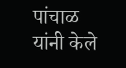पांचाळ यांनी केले